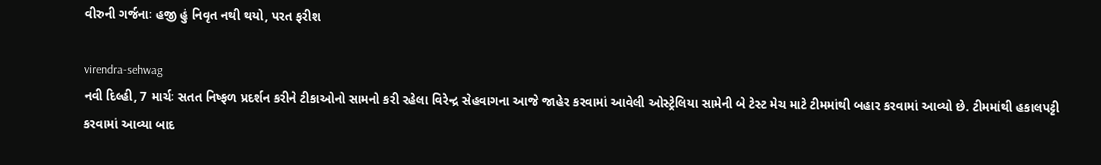વીરુની ગર્જનાઃ હજી હું નિવૃત નથી થયો, પરત ફરીશ

virendra-sehwag
નવી દિલ્હી, 7 માર્ચઃ સતત નિષ્ફળ પ્રદર્શન કરીને ટીકાઓનો સામનો કરી રહેલા વિરેન્દ્ર સેહવાગના આજે જાહેર કરવામાં આવેલી ઓસ્ટ્રેલિયા સામેની બે ટેસ્ટ મેચ માટે ટીમમાંથી બહાર કરવામાં આવ્યો છે. ટીમમાંથી હકાલપટ્ટી કરવામાં આવ્યા બાદ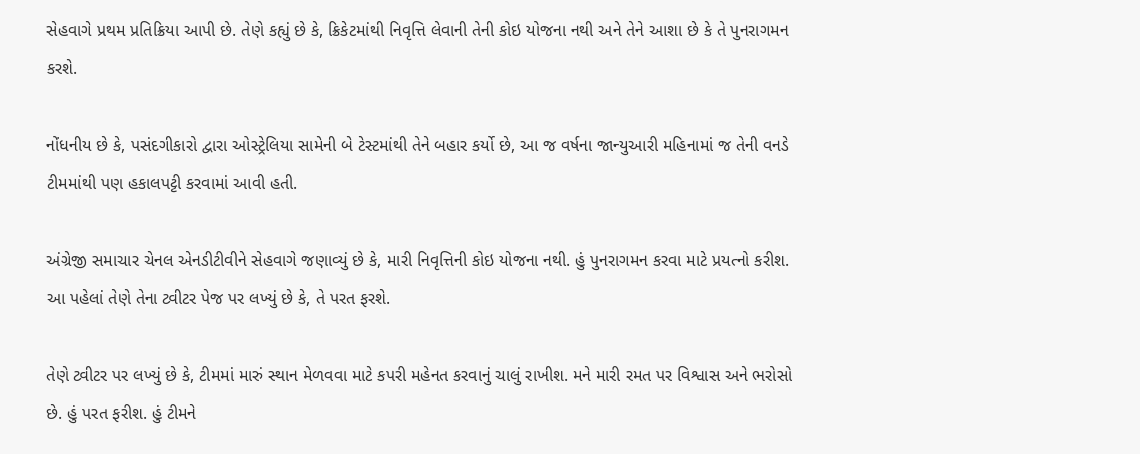સેહવાગે પ્રથમ પ્રતિક્રિયા આપી છે. તેણે કહ્યું છે કે, ક્રિકેટમાંથી નિવૃત્તિ લેવાની તેની કોઇ યોજના નથી અને તેને આશા છે કે તે પુનરાગમન કરશે.

નોંધનીય છે કે, પસંદગીકારો દ્વારા ઓસ્ટ્રેલિયા સામેની બે ટેસ્ટમાંથી તેને બહાર કર્યો છે, આ જ વર્ષના જાન્યુઆરી મહિનામાં જ તેની વનડે ટીમમાંથી પણ હકાલપટ્ટી કરવામાં આવી હતી.

અંગ્રેજી સમાચાર ચેનલ એનડીટીવીને સેહવાગે જણાવ્યું છે કે, મારી નિવૃત્તિની કોઇ યોજના નથી. હું પુનરાગમન કરવા માટે પ્રયત્નો કરીશ. આ પહેલાં તેણે તેના ટ્વીટર પેજ પર લખ્યું છે કે, તે પરત ફરશે.

તેણે ટ્વીટર પર લખ્યું છે કે, ટીમમાં મારું સ્થાન મેળવવા માટે કપરી મહેનત કરવાનું ચાલું રાખીશ. મને મારી રમત પર વિશ્વાસ અને ભરોસો છે. હું પરત ફરીશ. હું ટીમને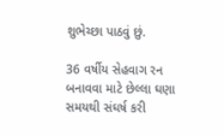શુભેચ્છા પાઠવું છું.

36 વર્ષીય સેહવાગ રન બનાવવા માટે છેલ્લા ઘણા સમયથી સંઘર્ષ કરી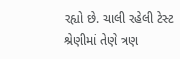રહ્યો છે. ચાલી રહેલી ટેસ્ટ શ્રેણીમાં તેણે ત્રણ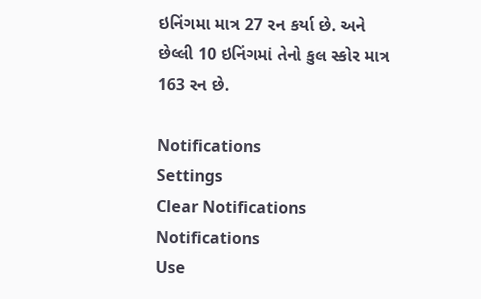ઇનિંગમા માત્ર 27 રન કર્યા છે. અને છેલ્લી 10 ઇનિંગમાં તેનો કુલ સ્કોર માત્ર 163 રન છે.

Notifications
Settings
Clear Notifications
Notifications
Use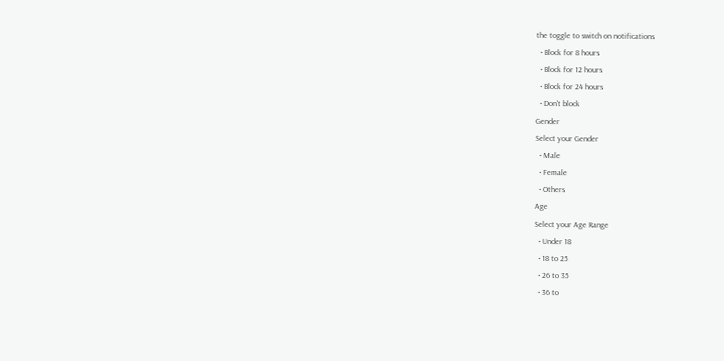the toggle to switch on notifications
  • Block for 8 hours
  • Block for 12 hours
  • Block for 24 hours
  • Don't block
Gender
Select your Gender
  • Male
  • Female
  • Others
Age
Select your Age Range
  • Under 18
  • 18 to 25
  • 26 to 35
  • 36 to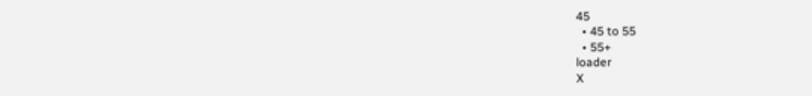45
  • 45 to 55
  • 55+
loader
X